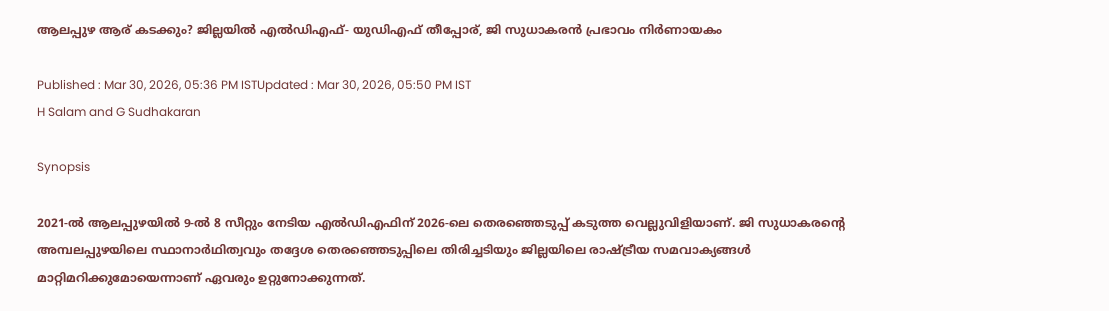ആലപ്പുഴ ആര് കടക്കും? ജില്ലയില്‍ എല്‍ഡിഎഫ്- യുഡിഎഫ് തീപ്പോര്, ജി സുധാകരൻ പ്രഭാവം നിർണായകം

Published : Mar 30, 2026, 05:36 PM ISTUpdated : Mar 30, 2026, 05:50 PM IST
H Salam and G Sudhakaran

Synopsis

2021-ൽ ആലപ്പുഴയിൽ 9-ൽ 8 സീറ്റും നേടിയ എൽഡിഎഫിന് 2026-ലെ തെരഞ്ഞെടുപ്പ് കടുത്ത വെല്ലുവിളിയാണ്. ജി സുധാകരൻ്റെ അമ്പലപ്പുഴയിലെ സ്ഥാനാർഥിത്വവും തദ്ദേശ തെരഞ്ഞെടുപ്പിലെ തിരിച്ചടിയും ജില്ലയിലെ രാഷ്ട്രീയ സമവാക്യങ്ങൾ മാറ്റിമറിക്കുമോയെന്നാണ് ഏവരും ഉറ്റുനോക്കുന്നത്.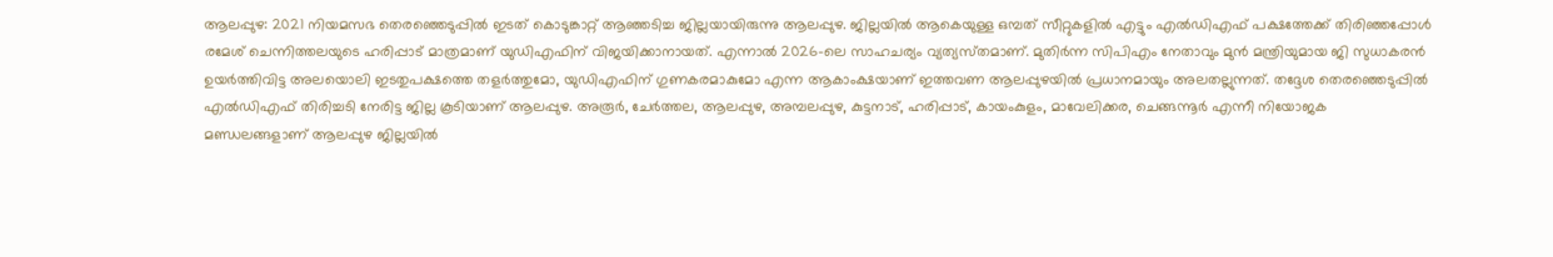ആലപ്പുഴ: 2021 നിയമസഭ തെരഞ്ഞെടുപ്പില്‍ ഇടത് കൊടുങ്കാറ്റ് ആഞ്ഞടിച്ച ജില്ലയായിരുന്നു ആലപ്പുഴ. ജില്ലയില്‍ ആകെയുള്ള ഒമ്പത് സീറ്റുകളില്‍ എട്ടും എല്‍ഡിഎഫ് പക്ഷത്തേക്ക് തിരിഞ്ഞപ്പോള്‍ രമേശ് ചെന്നിത്തലയുടെ ഹരിപ്പാട് മാത്രമാണ് യുഡിഎഫിന് വിജയിക്കാനായത്. എന്നാല്‍ 2026-ലെ സാഹചര്യം വ്യത്യസ്‌തമാണ്. മുതിര്‍ന്ന സിപിഎം നേതാവും മുന്‍ മന്ത്രിയുമായ ജി സുധാകരന്‍ ഉയര്‍ത്തിവിട്ട അലയൊലി ഇടതുപക്ഷത്തെ തളര്‍ത്തുമോ, യുഡിഎഫിന് ഗുണകരമാകുമോ എന്ന ആകാംക്ഷയാണ് ഇത്തവണ ആലപ്പുഴയില്‍ പ്രധാനമായും അലതല്ലുന്നത്. തദ്ദേശ തെരഞ്ഞെടുപ്പില്‍ എല്‍ഡിഎഫ് തിരിച്ചടി നേരിട്ട ജില്ല കൂടിയാണ് ആലപ്പുഴ. അരൂര്‍, ചേര്‍ത്തല, ആലപ്പുഴ, അമ്പലപ്പുഴ, കുട്ടനാട്, ഹരിപ്പാട്, കായംകുളം, മാവേലിക്കര, ചെങ്ങന്നൂര്‍ എന്നീ നിയോജക മണ്ഡലങ്ങളാണ് ആലപ്പുഴ ജില്ലയില്‍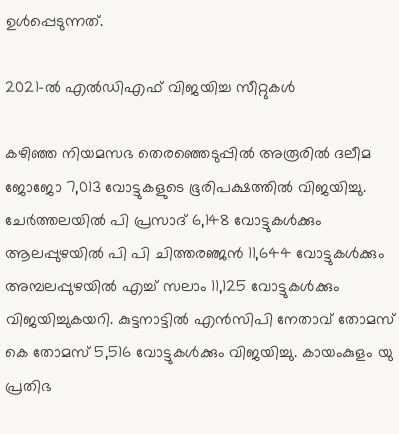ഉള്‍പ്പെടുന്നത്.

2021-ല്‍ എല്‍ഡിഎഫ് വിജയിച്ച സീറ്റുകള്‍

കഴിഞ്ഞ നിയമസഭ തെരഞ്ഞെടുപ്പില്‍ അരൂരില്‍ ദലീമ ജോജോ 7,013 വോട്ടുകളുടെ ഭൂരിപക്ഷത്തില്‍ വിജയിച്ചു. ചേര്‍ത്തലയില്‍ പി പ്രസാദ് 6,148 വോട്ടുകള്‍ക്കും ആലപ്പുഴയില്‍ പി പി ചിത്തരഞ്ജന്‍ 11,644 വോട്ടുകള്‍ക്കും അമ്പലപ്പുഴയില്‍ എച്ച് സലാം 11,125 വോട്ടുകള്‍ക്കും വിജയിച്ചുകയറി. കുട്ടനാട്ടില്‍ എന്‍സിപി നേതാവ് തോമസ് കെ തോമസ് 5,516 വോട്ടുകള്‍ക്കും വിജയിച്ചു. കായംകുളം യു പ്രതിഭ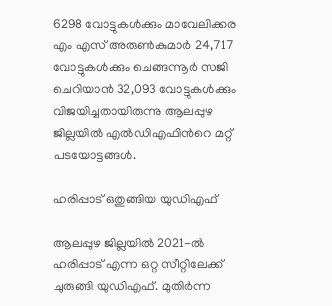6298 വോട്ടുകള്‍ക്കും മാവേലിക്കര എം എസ് അരുണ്‍കുമാര്‍ 24,717 വോട്ടുകള്‍ക്കും ചെങ്ങന്നൂര്‍ സജി ചെറിയാന്‍ 32,093 വോട്ടുകള്‍ക്കും വിജയിച്ചതായിരുന്നു ആലപ്പുഴ ജില്ലയില്‍ എല്‍ഡിഎഫിന്‍റെ മറ്റ് പടയോട്ടങ്ങള്‍.

ഹരിപ്പാട് ഒതുങ്ങിയ യുഡിഎഫ്

ആലപ്പുഴ ജില്ലയില്‍ 2021-ല്‍ ഹരിപ്പാട് എന്ന ഒറ്റ സീറ്റിലേക്ക് ചുരുങ്ങി യുഡിഎഫ്. മുതിര്‍ന്ന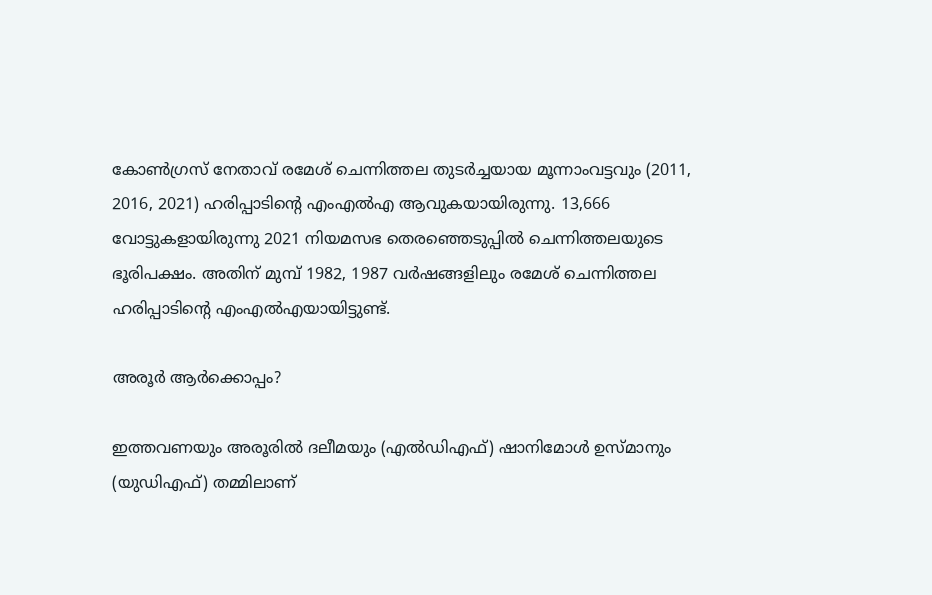കോണ്‍ഗ്രസ് നേതാവ് രമേശ് ചെന്നിത്തല തുടര്‍ച്ചയായ മൂന്നാംവട്ടവും (2011, 2016, 2021) ഹരിപ്പാടിന്‍റെ എംഎല്‍എ ആവുകയായിരുന്നു. 13,666 വോട്ടുകളായിരുന്നു 2021 നിയമസഭ തെരഞ്ഞെടുപ്പില്‍ ചെന്നിത്തലയുടെ ഭൂരിപക്ഷം. അതിന് മുമ്പ് 1982, 1987 വര്‍ഷങ്ങളിലും രമേശ് ചെന്നിത്തല ഹരിപ്പാടിന്‍റെ എംഎല്‍എയായിട്ടുണ്ട്.

അരൂര്‍ ആര്‍ക്കൊപ്പം?

ഇത്തവണയും അരൂരില്‍ ദലീമയും (എല്‍ഡിഎഫ്) ഷാനിമോള്‍ ഉസ്‌മാനും (യുഡിഎഫ്) തമ്മിലാണ്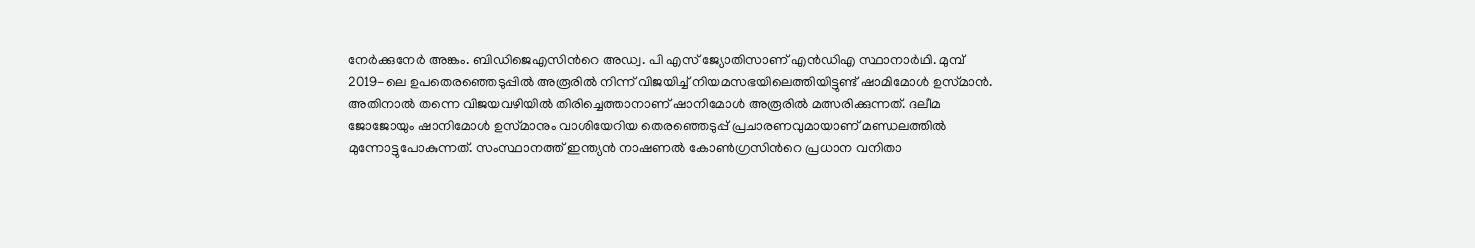നേര്‍ക്കുനേര്‍ അങ്കം. ബിഡിജെഎസിന്‍റെ അഡ്വ. പി എസ് ജ്യോതിസാണ് എന്‍ഡിഎ സ്ഥാനാര്‍ഥി. മുമ്പ് 2019-ലെ ഉപതെരഞ്ഞെടുപ്പില്‍ അരൂരില്‍ നിന്ന് വിജയിച്ച് നിയമസഭയിലെത്തിയിട്ടുണ്ട് ഷാമിമോള്‍ ഉസ്‌മാന്‍. അതിനാല്‍ തന്നെ വിജയവഴിയില്‍ തിരിച്ചെത്താനാണ് ഷാനിമോള്‍ അരൂരില്‍ മത്സരിക്കുന്നത്. ദലീമ ജോജോയും ഷാനിമോള്‍ ഉസ്‌മാനും വാശിയേറിയ തെരഞ്ഞെടുപ്പ് പ്രചാരണവുമായാണ് മണ്ഡലത്തില്‍ മുന്നോട്ടുപോകുന്നത്. സംസ്ഥാനത്ത് ഇന്ത്യന്‍ നാഷണല്‍ കോണ്‍ഗ്രസിന്‍റെ പ്രധാന വനിതാ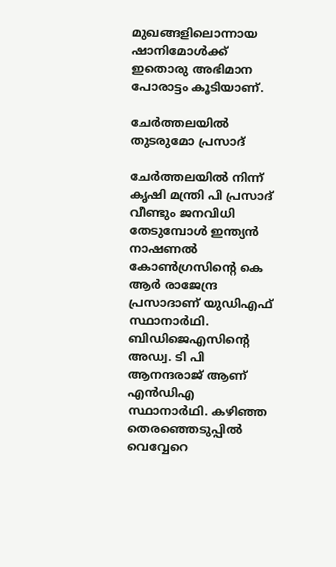മുഖങ്ങളിലൊന്നായ ഷാനിമോള്‍ക്ക് ഇതൊരു അഭിമാന പോരാട്ടം കൂടിയാണ്.

ചേര്‍ത്തലയില്‍ തുടരുമോ പ്രസാദ്

ചേര്‍ത്തലയില്‍ നിന്ന് കൃഷി മന്ത്രി പി പ്രസാദ് വീണ്ടും ജനവിധി തേടുമ്പോള്‍ ഇന്ത്യന്‍ നാഷണല്‍ കോണ്‍ഗ്രസിന്‍റെ കെ ആര്‍ രാജേന്ദ്ര പ്രസാദാണ് യുഡിഎഫ് സ്ഥാനാര്‍ഥി. ബിഡിജെഎസിന്‍റെ അഡ്വ. ടി പി ആനന്ദരാജ് ആണ് എന്‍ഡിഎ സ്ഥാനാര്‍ഥി. കഴിഞ്ഞ തെരഞ്ഞെടുപ്പില്‍ വെവ്വേറെ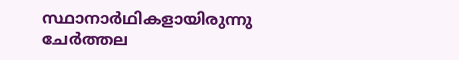സ്ഥാനാര്‍ഥികളായിരുന്നു ചേര്‍ത്തല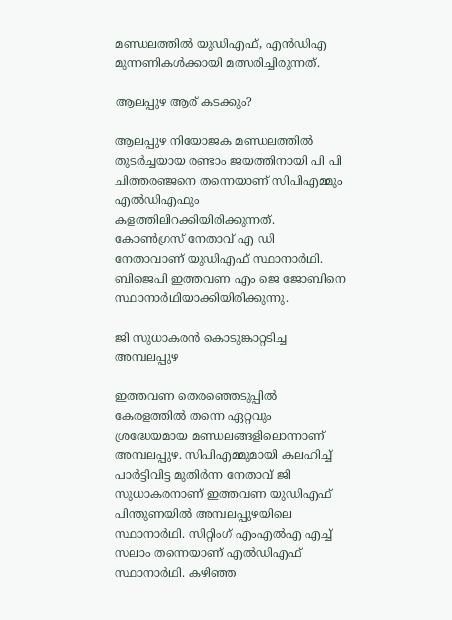മണ്ഡലത്തില്‍ യുഡിഎഫ്, എന്‍ഡിഎ മുന്നണികള്‍ക്കായി മത്സരിച്ചിരുന്നത്.

ആലപ്പുഴ ആര് കടക്കും?

ആലപ്പുഴ നിയോജക മണ്ഡലത്തില്‍ തുടര്‍ച്ചയായ രണ്ടാം ജയത്തിനായി പി പി ചിത്തരഞ്ജനെ തന്നെയാണ് സിപിഎമ്മും എല്‍ഡിഎഫും കളത്തിലിറക്കിയിരിക്കുന്നത്. കോണ്‍ഗ്രസ് നേതാവ് എ ഡി നേതാവാണ് യുഡിഎഫ് സ്ഥാനാര്‍ഥി. ബിജെപി ഇത്തവണ എം ജെ ജോബിനെ സ്ഥാനാര്‍ഥിയാക്കിയിരിക്കുന്നു.

ജി സുധാകരന്‍ കൊടുങ്കാറ്റടിച്ച അമ്പലപ്പുഴ

ഇത്തവണ തെരഞ്ഞെടുപ്പില്‍ കേരളത്തില്‍ തന്നെ ഏറ്റവും ശ്രദ്ധേയമായ മണ്ഡലങ്ങളിലൊന്നാണ് അമ്പലപ്പുഴ. സിപിഎമ്മുമായി കലഹിച്ച് പാര്‍ട്ടിവിട്ട മുതിര്‍ന്ന നേതാവ് ജി സുധാകരനാണ് ഇത്തവണ യുഡിഎഫ് പിന്തുണയില്‍ അമ്പലപ്പുഴയിലെ സ്ഥാനാര്‍ഥി. സിറ്റിംഗ് എംഎല്‍എ എച്ച് സലാം തന്നെയാണ് എല്‍ഡിഎഫ് സ്ഥാനാര്‍ഥി. കഴിഞ്ഞ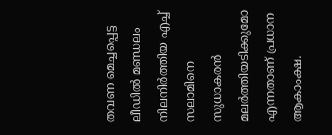തവണ മെച്ചപ്പെട്ട ലീഡില്‍ മണ്ഡലം നിലനിര്‍ത്തിയ എച്ച് സലാമിനെ സുധാകരന്‍ മലര്‍ത്തിയടിക്കുമോ എന്നതാണ് പ്രധാന ആകാംക്ഷ.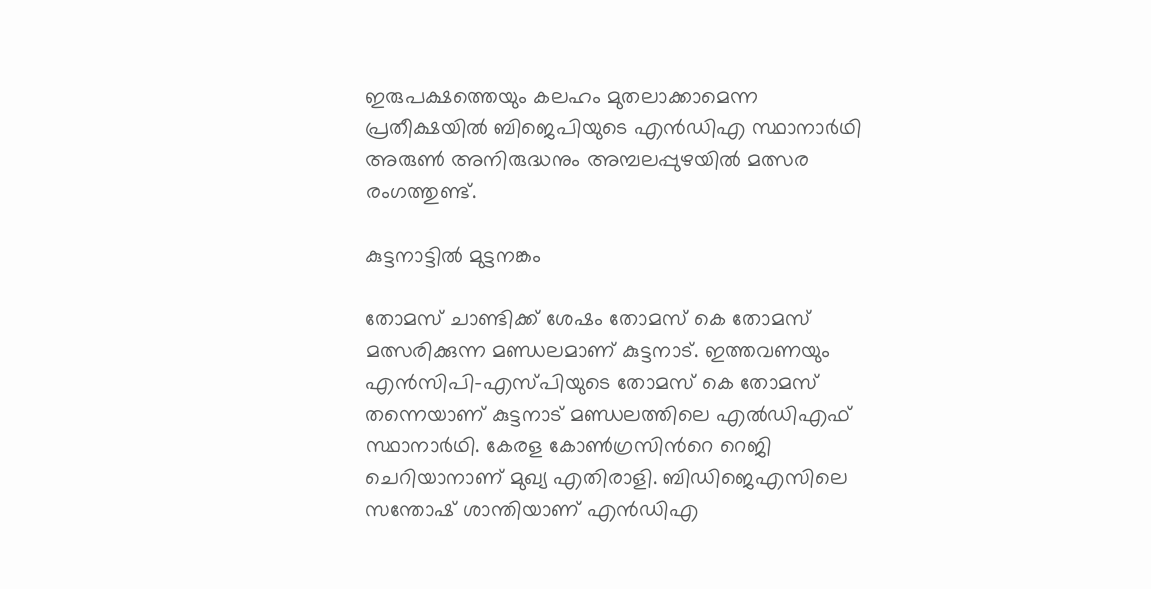ഇരുപക്ഷത്തെയും കലഹം മുതലാക്കാമെന്ന പ്രതീക്ഷയില്‍ ബിജെപിയുടെ എന്‍ഡിഎ സ്ഥാനാര്‍ഥി അരുണ്‍ അനിരുദ്ധനും അമ്പലപ്പുഴയില്‍ മത്സര രംഗത്തുണ്ട്.

കുട്ടനാട്ടില്‍ മുട്ടനങ്കം

തോമസ് ചാണ്ടിക്ക് ശേഷം തോമസ് കെ തോമസ് മത്സരിക്കുന്ന മണ്ഡലമാണ് കുട്ടനാട്. ഇത്തവണയും എന്‍സിപി-എസ്‌പിയുടെ തോമസ് കെ തോമസ് തന്നെയാണ് കുട്ടനാട് മണ്ഡലത്തിലെ എല്‍ഡിഎഫ് സ്ഥാനാര്‍ഥി. കേരള കോണ്‍ഗ്രസിന്‍റെ റെജി ചെറിയാനാണ് മുഖ്യ എതിരാളി. ബിഡിജെഎസിലെ സന്തോഷ് ശാന്തിയാണ് എന്‍ഡിഎ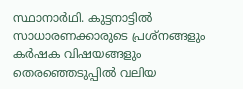സ്ഥാനാര്‍ഥി. കുട്ടനാട്ടില്‍ സാധാരണക്കാരുടെ പ്രശ്‌നങ്ങളും കര്‍ഷക വിഷയങ്ങളും തെരഞ്ഞെടുപ്പില്‍ വലിയ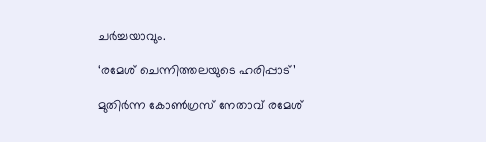ചര്‍ച്ചയാവും.

‘രമേശ് ചെന്നിത്തലയുടെ ഹരിപ്പാട്’

മുതിര്‍ന്ന കോണ്‍ഗ്രസ് നേതാവ് രമേശ്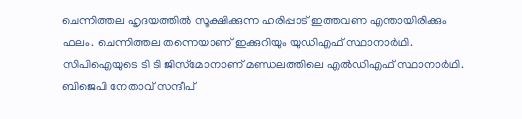ചെന്നിത്തല ഹൃദയത്തില്‍ സൂക്ഷിക്കുന്ന ഹരിപ്പാട് ഇത്തവണ എന്തായിരിക്കും ഫലം. ചെന്നിത്തല തന്നെയാണ് ഇക്കുറിയും യുഡിഎഫ് സ്ഥാനാര്‍ഥി. സിപിഐയുടെ ടി ടി ജിസ്‌മോനാണ് മണ്ഡലത്തിലെ എല്‍ഡിഎഫ് സ്ഥാനാര്‍ഥി. ബിജെപി നേതാവ് സന്ദീപ്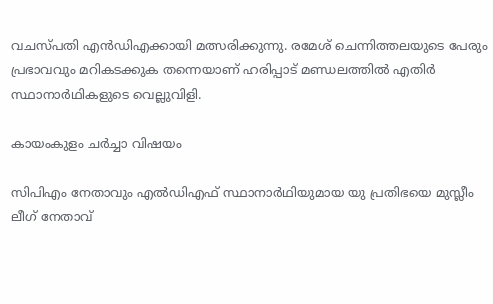വചസ്‌പതി എന്‍ഡിഎക്കായി മത്സരിക്കുന്നു. രമേശ് ചെന്നിത്തലയുടെ പേരും പ്രഭാവവും മറികടക്കുക തന്നെയാണ് ഹരിപ്പാട് മണ്ഡലത്തില്‍ എതിര്‍ സ്ഥാനാര്‍ഥികളുടെ വെല്ലുവിളി.

കായംകുളം ചര്‍ച്ചാ വിഷയം

സിപിഎം നേതാവും എല്‍ഡിഎഫ് സ്ഥാനാര്‍ഥിയുമായ യു പ്രതിഭയെ മുസ്ലീം ലീഗ് നേതാവ്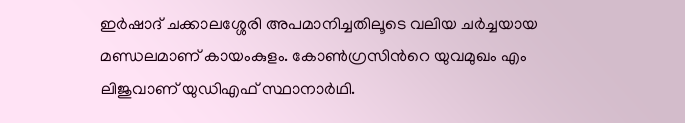ഇര്‍ഷാദ് ചക്കാലശ്ശേരി അപമാനിച്ചതിലൂടെ വലിയ ചര്‍ച്ചയായ മണ്ഡലമാണ് കായംകുളം. കോണ്‍ഗ്രസിന്‍റെ യുവമുഖം എം ലിജുവാണ് യുഡിഎഫ് സ്ഥാനാര്‍ഥി.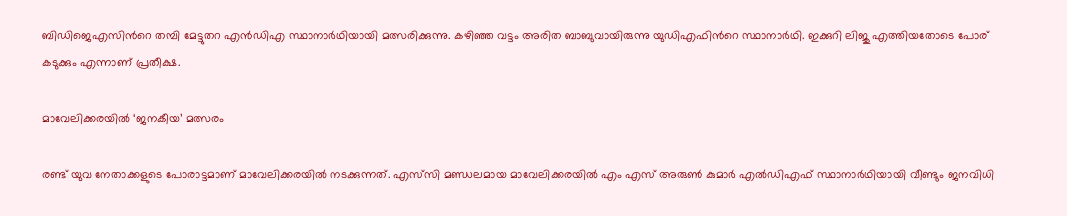ബിഡിജെഎസിന്‍റെ തമ്പി മേട്ടുതറ എന്‍ഡിഎ സ്ഥാനാര്‍ഥിയായി മത്സരിക്കുന്നു. കഴിഞ്ഞ വട്ടം അരിത ബാബുവായിരുന്നു യുഡിഎഫിന്‍റെ സ്ഥാനാര്‍ഥി. ഇക്കുറി ലിജു എത്തിയതോടെ പോര് കടുക്കും എന്നാണ് പ്രതീക്ഷ.

മാവേലിക്കരയില്‍ ‘ജനകീയ’ മത്സരം

രണ്ട് യുവ നേതാക്കളുടെ പോരാട്ടമാണ് മാവേലിക്കരയില്‍ നടക്കുന്നത്. എസ്‌സി മണ്ഡലമായ മാവേലിക്കരയില്‍ എം എസ് അരുണ്‍ കുമാര്‍ എല്‍ഡിഎഫ് സ്ഥാനാര്‍ഥിയായി വീണ്ടും ജനവിധി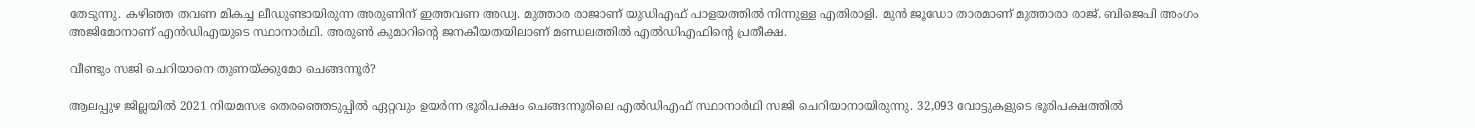തേടുന്നു. കഴിഞ്ഞ തവണ മികച്ച ലീഡുണ്ടായിരുന്ന അരുണിന് ഇത്തവണ അഡ്വ. മുത്താര രാജാണ് യുഡിഎഫ് പാളയത്തില്‍ നിന്നുള്ള എതിരാളി. മുന്‍ ജൂഡോ താരമാണ് മുത്താരാ രാജ്. ബിജെപി അംഗം അജിമോനാണ് എന്‍ഡിഎയുടെ സ്ഥാനാര്‍ഥി. അരുണ്‍ കുമാറിന്‍റെ ജനകീയതയിലാണ് മണ്ഡലത്തില്‍ എല്‍ഡിഎഫിന്‍റെ പ്രതീക്ഷ.

വീണ്ടും സജി ചെറിയാനെ തുണയ്‌ക്കുമോ ചെങ്ങന്നൂര്‍?

ആലപ്പുഴ ജില്ലയില്‍ 2021 നിയമസഭ തെരഞ്ഞെടുപ്പില്‍ ഏറ്റവും ഉയര്‍ന്ന ഭൂരിപക്ഷം ചെങ്ങന്നൂരിലെ എല്‍ഡിഎഫ് സ്ഥാനാര്‍ഥി സജി ചെറിയാനായിരുന്നു. 32,093 വോട്ടുകളുടെ ഭൂരിപക്ഷത്തില്‍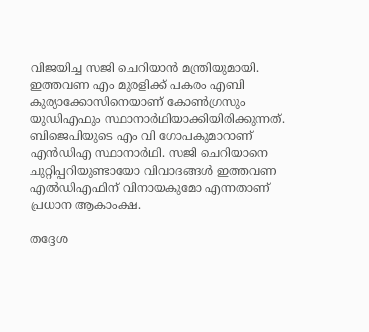വിജയിച്ച സജി ചെറിയാന്‍ മന്ത്രിയുമായി. ഇത്തവണ എം മുരളിക്ക് പകരം എബി കുര്യാക്കോസിനെയാണ് കോണ്‍ഗ്രസും യുഡിഎഫും സ്ഥാനാര്‍ഥിയാക്കിയിരിക്കുന്നത്. ബിജെപിയുടെ എം വി ഗോപകുമാറാണ് എന്‍ഡിഎ സ്ഥാനാര്‍ഥി. സജി ചെറിയാനെ ചുറ്റിപ്പറിയുണ്ടായോ വിവാദങ്ങള്‍ ഇത്തവണ എല്‍ഡിഎഫിന് വിനായകുമോ എന്നതാണ് പ്രധാന ആകാംക്ഷ.

തദ്ദേശ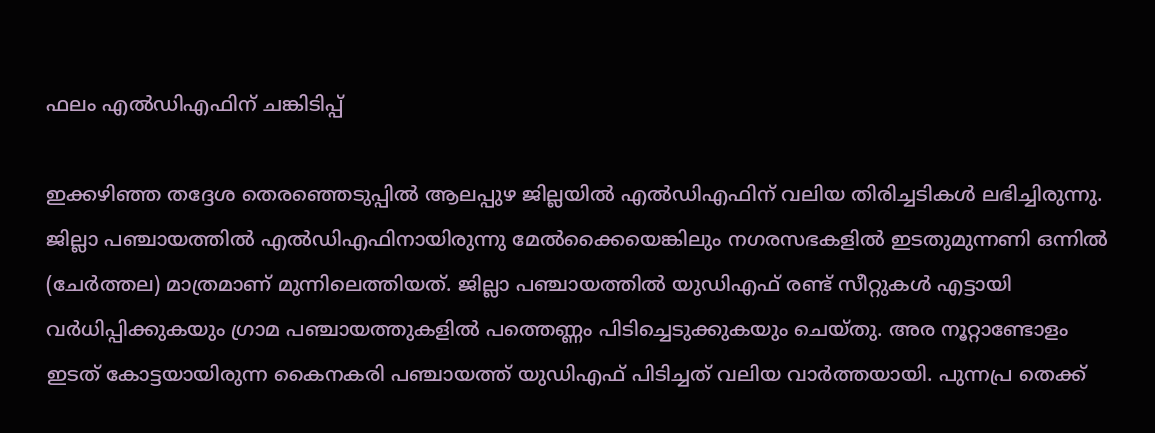ഫലം എല്‍ഡിഎഫിന് ചങ്കിടിപ്പ്

ഇക്കഴിഞ്ഞ തദ്ദേശ തെരഞ്ഞെടുപ്പില്‍ ആലപ്പുഴ ജില്ലയില്‍ എല്‍ഡിഎഫിന് വലിയ തിരിച്ചടികള്‍ ലഭിച്ചിരുന്നു. ജില്ലാ പഞ്ചായത്തില്‍ എല്‍ഡിഎഫിനായിരുന്നു മേല്‍ക്കൈയെങ്കിലും നഗരസഭകളില്‍ ഇടതുമുന്നണി ഒന്നില്‍ (ചേര്‍ത്തല) മാത്രമാണ് മുന്നിലെത്തിയത്. ജില്ലാ പഞ്ചായത്തില്‍ യുഡിഎഫ് രണ്ട് സീറ്റുകള്‍ എട്ടായി വര്‍ധിപ്പിക്കുകയും ഗ്രാമ പഞ്ചായത്തുകളില്‍ പത്തെണ്ണം പിടിച്ചെടുക്കുകയും ചെയ്‌തു. അര നൂറ്റാണ്ടോളം ഇടത് കോട്ടയായിരുന്ന കൈനകരി പഞ്ചായത്ത് യുഡിഎഫ് പിടിച്ചത് വലിയ വാര്‍ത്തയായി. പുന്നപ്ര തെക്ക്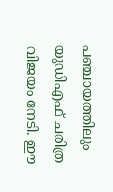പഞ്ചായത്തിലും യുഡിഎഫ് ചരിത്ര വിജയം നേടി. ഈ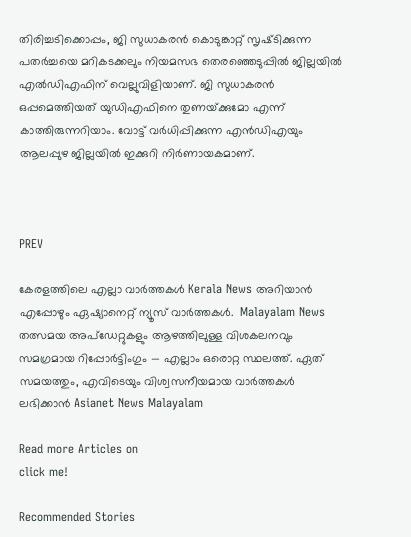തിരിച്ചടിക്കൊപ്പം, ജി സുധാകരന്‍ കൊടുങ്കാറ്റ് സൃഷ്‌ടിക്കുന്ന പതര്‍ച്ചയെ മറികടക്കലും നിയമസഭ തെരഞ്ഞെടുപ്പില്‍ ജില്ലയില്‍ എല്‍ഡിഎഫിന് വെല്ലുവിളിയാണ്. ജി സുധാകരന്‍ ഒപ്പമെത്തിയത് യുഡിഎഫിനെ തുണയ്‌ക്കുമോ എന്ന് കാത്തിരുന്നറിയാം. വോട്ട് വര്‍ധിപ്പിക്കുന്ന എന്‍ഡിഎയും ആലപ്പുഴ ജില്ലയില്‍ ഇക്കുറി നിര്‍ണായകമാണ്.



PREV

കേരളത്തിലെ എല്ലാ വാർത്തകൾ Kerala News അറിയാൻ  എപ്പോഴും ഏഷ്യാനെറ്റ് ന്യൂസ് വാർത്തകൾ.  Malayalam News   തത്സമയ അപ്‌ഡേറ്റുകളും ആഴത്തിലുള്ള വിശകലനവും സമഗ്രമായ റിപ്പോർട്ടിംഗും — എല്ലാം ഒരൊറ്റ സ്ഥലത്ത്. ഏത് സമയത്തും, എവിടെയും വിശ്വസനീയമായ വാർത്തകൾ ലഭിക്കാൻ Asianet News Malayalam

Read more Articles on
click me!

Recommended Stories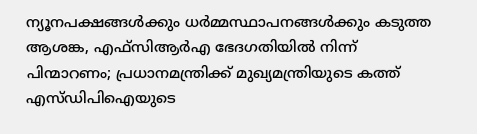ന്യൂനപക്ഷങ്ങൾക്കും ധർമ്മസ്ഥാപനങ്ങൾക്കും കടുത്ത ആശങ്ക, എഫ്‌സിആർഎ ഭേദഗതിയിൽ നിന്ന് പിന്മാറണം; പ്രധാനമന്ത്രിക്ക് മുഖ്യമന്ത്രിയുടെ കത്ത്
എസ്ഡിപിഐയുടെ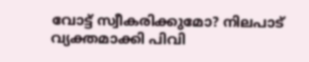വോട്ട് സ്വീകരിക്കുമോ? നിലപാട് വ്യക്തമാക്കി പിവി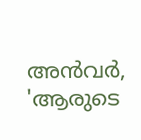അൻവർ, 'ആരുടെ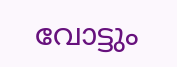വോട്ടും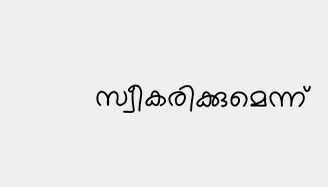സ്വീകരിക്കുമെന്ന്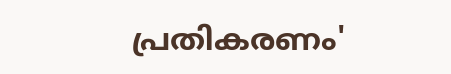പ്രതികരണം'